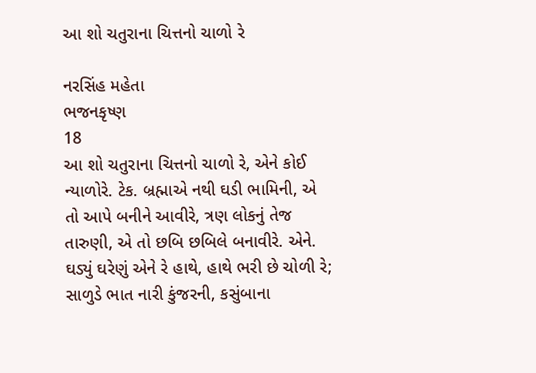આ શો ચતુરાના ચિત્તનો ચાળો રે

નરસિંહ મહેતા
ભજનકૃષ્ણ
18
આ શો ચતુરાના ચિત્તનો ચાળો રે, એને કોઈ ન્યાળોરે. ટેક. બ્રહ્માએ નથી ઘડી ભામિની, એ તો આપે બનીને આવીરે, ત્રણ લોકનું તેજ તારુણી, એ તો છબિ છબિલે બનાવીરે. એને. ઘડ્યું ઘરેણું એને રે હાથે, હાથે ભરી છે ચોળી રે; સાળુડે ભાત નારી કુંજરની, કસુંબાના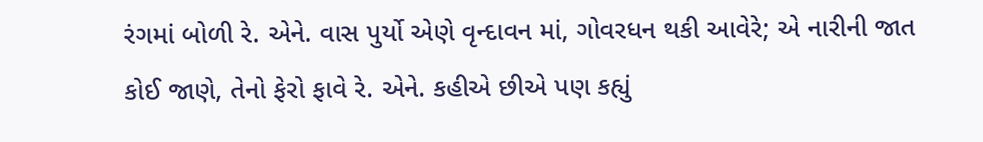રંગમાં બોળી રે. એને. વાસ પુર્યો એણે વૃન્દાવન માં, ગોવરધન થકી આવેરે; એ નારીની જાત કોઈ જાણે, તેનો ફેરો ફાવે રે. એને. કહીએ છીએ પણ કહ્યું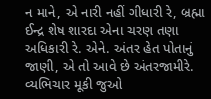ન માને, એ નારી નહીં ગીધારી રે, બ્રહ્મા ઈન્દ્ર શેષ શારદા એના ચરણ તણા અધિકારી રે. એને. અંતર હેત પોતાનું જાણી, એ તો આવે છે અંતરજામીરે. વ્યભિચાર મૂકી જુઓ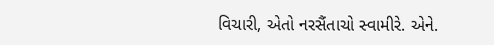વિચારી, એતો નરસૈંતાચો સ્વામીરે. એને.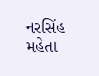નરસિંહ મહેતા